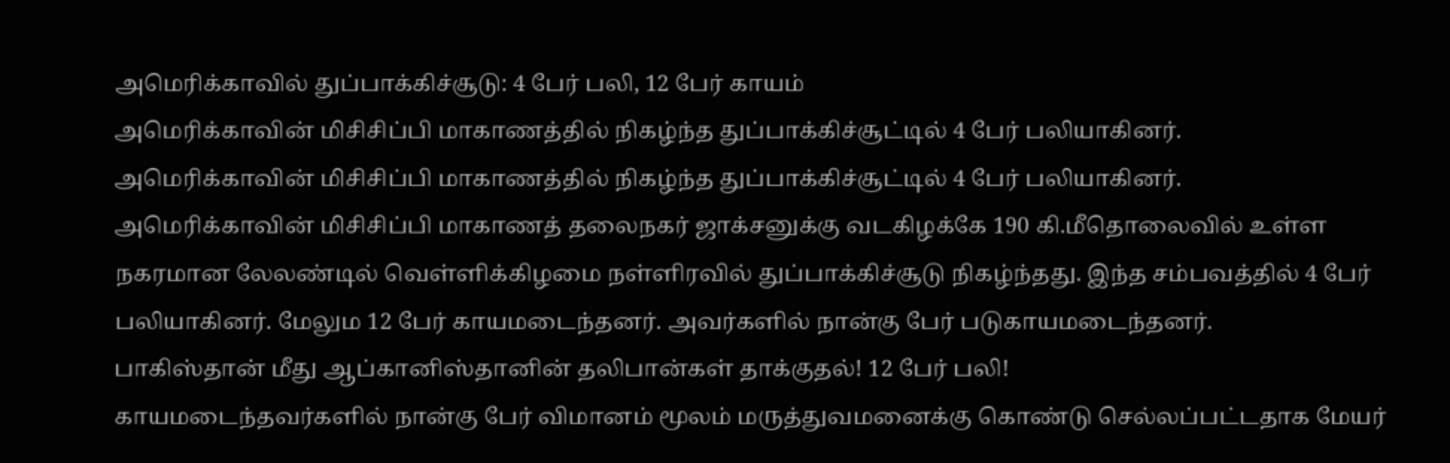அமெரிக்காவில் துப்பாக்கிச்சூடு: 4 பேர் பலி, 12 பேர் காயம்
அமெரிக்காவின் மிசிசிப்பி மாகாணத்தில் நிகழ்ந்த துப்பாக்கிச்சூட்டில் 4 பேர் பலியாகினர்.
அமெரிக்காவின் மிசிசிப்பி மாகாணத்தில் நிகழ்ந்த துப்பாக்கிச்சூட்டில் 4 பேர் பலியாகினர்.
அமெரிக்காவின் மிசிசிப்பி மாகாணத் தலைநகர் ஜாக்சனுக்கு வடகிழக்கே 190 கி.மீதொலைவில் உள்ள நகரமான லேலண்டில் வெள்ளிக்கிழமை நள்ளிரவில் துப்பாக்கிச்சூடு நிகழ்ந்தது. இந்த சம்பவத்தில் 4 பேர் பலியாகினர். மேலும 12 பேர் காயமடைந்தனர். அவர்களில் நான்கு பேர் படுகாயமடைந்தனர்.
பாகிஸ்தான் மீது ஆப்கானிஸ்தானின் தலிபான்கள் தாக்குதல்! 12 பேர் பலி!
காயமடைந்தவர்களில் நான்கு பேர் விமானம் மூலம் மருத்துவமனைக்கு கொண்டு செல்லப்பட்டதாக மேயர்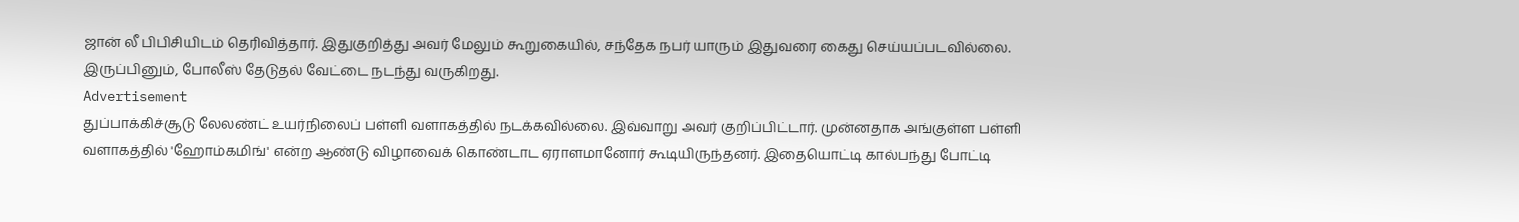ஜான் லீ பிபிசியிடம் தெரிவித்தார். இதுகுறித்து அவர் மேலும் கூறுகையில், சந்தேக நபர் யாரும் இதுவரை கைது செய்யப்படவில்லை. இருப்பினும், போலீஸ் தேடுதல் வேட்டை நடந்து வருகிறது.
Advertisement
துப்பாக்கிச்சூடு லேலண்ட் உயர்நிலைப் பள்ளி வளாகத்தில் நடக்கவில்லை. இவ்வாறு அவர் குறிப்பிட்டார். முன்னதாக அங்குள்ள பள்ளி வளாகத்தில் 'ஹோம்கமிங்' என்ற ஆண்டு விழாவைக் கொண்டாட ஏராளமானோர் கூடியிருந்தனர். இதையொட்டி கால்பந்து போட்டி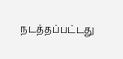நடத்தப்பட்டது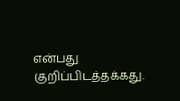என்பது குறிப்பிடத்தக்கது.